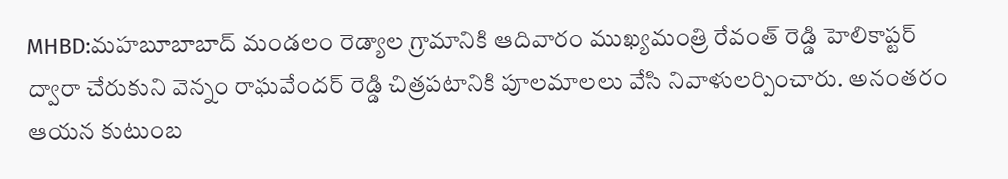MHBD:మహబూబాబాద్ మండలం రెడ్యాల గ్రామానికి ఆదివారం ముఖ్యమంత్రి రేవంత్ రెడ్డి హెలికాప్టర్ ద్వారా చేరుకుని వెన్నం రాఘవేందర్ రెడ్డి చిత్రపటానికి పూలమాలలు వేసి నివాళులర్పించారు. అనంతరం ఆయన కుటుంబ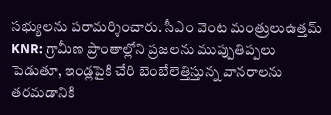సభ్యులను పరామర్శించారు. సీఎం వెంట మంత్రులుఉత్తమ్
KNR: గ్రామీణ ప్రాంతాల్లోని ప్రజలను ముప్పుతిప్పలు పెడుతూ, ఇండ్లపైకి చేరి బెంబేలెత్తిస్తున్న వానరాలను తరమడానికి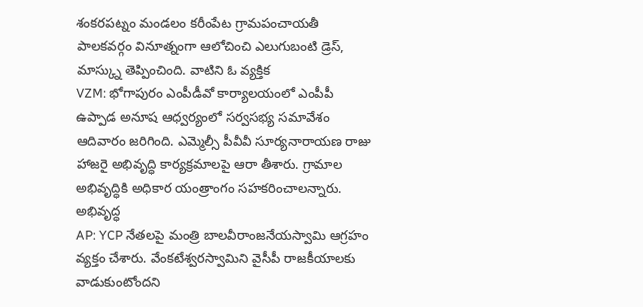శంకరపట్నం మండలం కరీంపేట గ్రామపంచాయతీ పాలకవర్గం వినూత్నంగా ఆలోచించి ఎలుగుబంటి డ్రెస్, మాస్క్ను తెప్పించింది. వాటిని ఓ వ్యక్తిక
VZM: భోగాపురం ఎంపీడీవో కార్యాలయంలో ఎంపీపీ ఉప్పాడ అనూష ఆధ్వర్యంలో సర్వసభ్య సమావేశం ఆదివారం జరిగింది. ఎమ్మెల్సీ పీవీవీ సూర్యనారాయణ రాజు హాజరై అభివృద్ధి కార్యక్రమాలపై ఆరా తీశారు. గ్రామాల అభివృద్ధికి అధికార యంత్రాంగం సహకరించాలన్నారు. అభివృద్ధ
AP: YCP నేతలపై మంత్రి బాలవీరాంజనేయస్వామి ఆగ్రహం వ్యక్తం చేశారు. వేంకటేశ్వరస్వామిని వైసీపీ రాజకీయాలకు వాడుకుంటోందని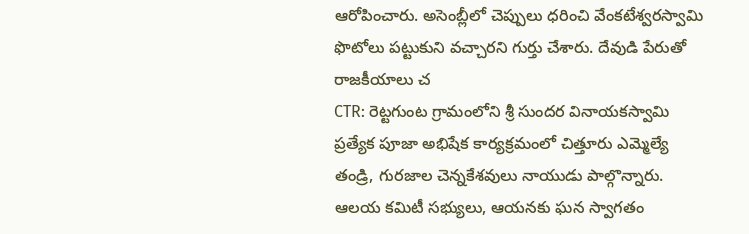ఆరోపించారు. అసెంబ్లీలో చెప్పులు ధరించి వేంకటేశ్వరస్వామి ఫొటోలు పట్టుకుని వచ్చారని గుర్తు చేశారు. దేవుడి పేరుతో రాజకీయాలు చ
CTR: రెట్టగుంట గ్రామంలోని శ్రీ సుందర వినాయకస్వామి ప్రత్యేక పూజా అభిషేక కార్యక్రమంలో చిత్తూరు ఎమ్మెల్యే తండ్రి, గురజాల చెన్నకేశవులు నాయుడు పాల్గొన్నారు. ఆలయ కమిటీ సభ్యులు, ఆయనకు ఘన స్వాగతం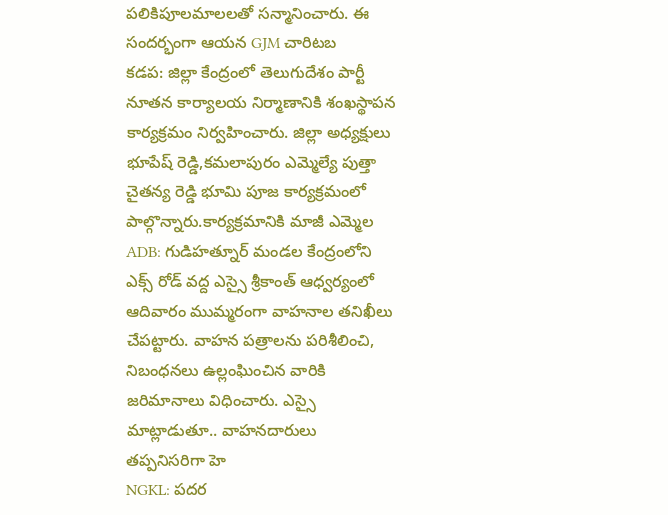పలికిపూలమాలలతో సన్మానించారు. ఈ సందర్భంగా ఆయన GJM చారిటబ
కడప: జిల్లా కేంద్రంలో తెలుగుదేశం పార్టీ నూతన కార్యాలయ నిర్మాణానికి శంఖస్థాపన కార్యక్రమం నిర్వహించారు. జిల్లా అధ్యక్షులు భూపేష్ రెడ్డి,కమలాపురం ఎమ్మెల్యే పుత్తా చైతన్య రెడ్డి భూమి పూజ కార్యక్రమంలో పాల్గొన్నారు.కార్యక్రమానికి మాజీ ఎమ్మెల
ADB: గుడిహత్నూర్ మండల కేంద్రంలోని ఎక్స్ రోడ్ వద్ద ఎస్సై శ్రీకాంత్ ఆధ్వర్యంలో ఆదివారం ముమ్మరంగా వాహనాల తనిఖీలు చేపట్టారు. వాహన పత్రాలను పరిశీలించి, నిబంధనలు ఉల్లంఘించిన వారికి జరిమానాలు విధించారు. ఎస్సై మాట్లాడుతూ.. వాహనదారులు తప్పనిసరిగా హె
NGKL: పదర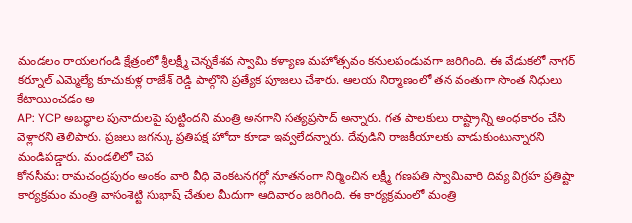మండలం రాయలగండి క్షేత్రంలో శ్రీలక్ష్మీ చెన్నకేశవ స్వామి కళ్యాణ మహోత్సవం కనులపండువగా జరిగింది. ఈ వేడుకలో నాగర్ కర్నూల్ ఎమ్మెల్యే కూచుకుళ్ల రాజేశ్ రెడ్డి పాల్గొని ప్రత్యేక పూజలు చేశారు. ఆలయ నిర్మాణంలో తన వంతుగా సొంత నిధులు కేటాయించడం అ
AP: YCP అబద్ధాల పునాదులపై పుట్టిందని మంత్రి అనగాని సత్యప్రసాద్ అన్నారు. గత పాలకులు రాష్ట్రాన్ని అంధకారం చేసి వెళ్లారని తెలిపారు. ప్రజలు జగన్కు ప్రతిపక్ష హోదా కూడా ఇవ్వలేదన్నారు. దేవుడిని రాజకీయాలకు వాడుకుంటున్నారని మండిపడ్డారు. మండలిలో చెప
కోనసీమ: రామచంద్రపురం అంకం వారి వీధి వెంకటనగర్లో నూతనంగా నిర్మించిన లక్ష్మీ గణపతి స్వామివారి దివ్య విగ్రహ ప్రతిష్టా కార్యక్రమం మంత్రి వాసంశెట్టి సుభాష్ చేతుల మీదుగా ఆదివారం జరిగింది. ఈ కార్యక్రమంలో మంత్రి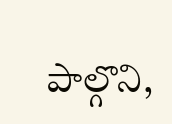పాల్గొని,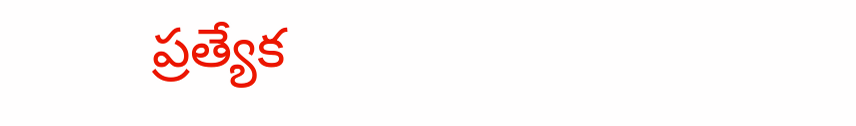ప్రత్యేక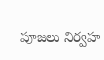పూజలు నిర్వహ